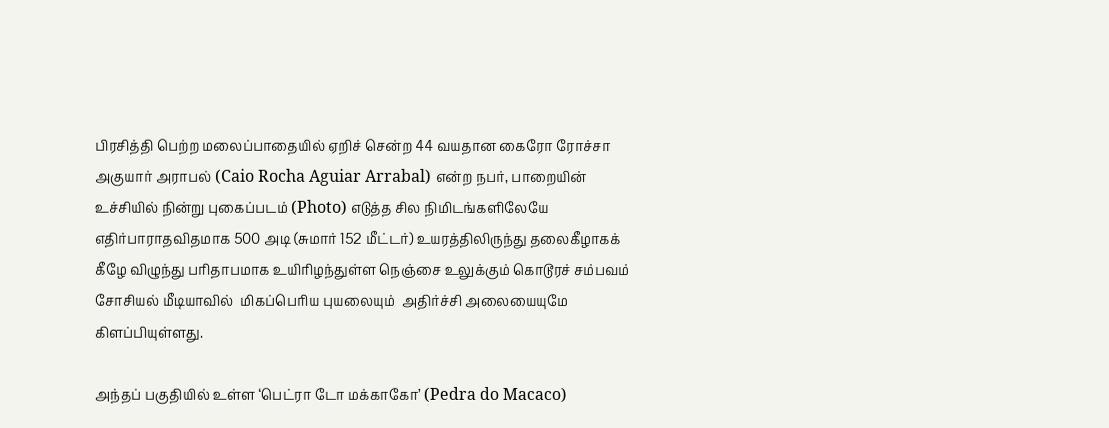பிரசித்தி பெற்ற மலைப்பாதையில் ஏறிச் சென்ற 44 வயதான கைரோ ரோச்சா அகுயார் அராபல் (Caio Rocha Aguiar Arrabal) என்ற நபர், பாறையின் உச்சியில் நின்று புகைப்படம் (Photo) எடுத்த சில நிமிடங்களிலேயே எதிர்பாராதவிதமாக 500 அடி (சுமார் 152 மீட்டர்) உயரத்திலிருந்து தலைகீழாகக் கீழே விழுந்து பரிதாபமாக உயிரிழந்துள்ள நெஞ்சை உலுக்கும் கொடூரச் சம்பவம் சோசியல் மீடியாவில்  மிகப்பெரிய புயலையும்  அதிர்ச்சி அலையையுமே கிளப்பியுள்ளது.

அந்தப் பகுதியில் உள்ள ‘பெட்ரா டோ மக்காகோ’ (Pedra do Macaco)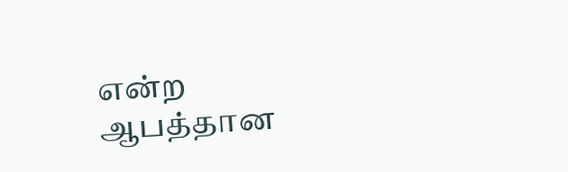என்ற ஆபத்தான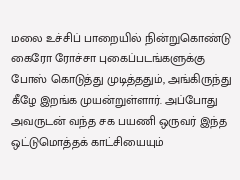மலை உச்சிப் பாறையில் நின்றுகொண்டு கைரோ ரோச்சா புகைப்படங்களுக்கு போஸ் கொடுத்து முடித்ததும், அங்கிருந்து கீழே இறங்க முயன்றுள்ளார். அப்போது அவருடன் வந்த சக பயணி ஒருவர் இந்த ஒட்டுமொத்தக் காட்சியையும்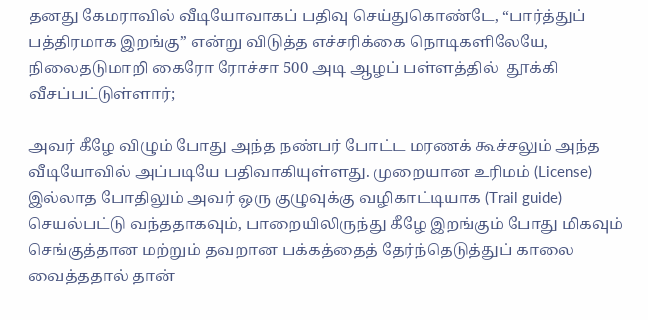தனது கேமராவில் வீடியோவாகப் பதிவு செய்துகொண்டே, “பார்த்துப் பத்திரமாக இறங்கு” என்று விடுத்த எச்சரிக்கை நொடிகளிலேயே, நிலைதடுமாறி கைரோ ரோச்சா 500 அடி ஆழப் பள்ளத்தில்  தூக்கி வீசப்பட்டுள்ளார்;

அவர் கீழே விழும் போது அந்த நண்பர் போட்ட மரணக் கூச்சலும் அந்த வீடியோவில் அப்படியே பதிவாகியுள்ளது. முறையான உரிமம் (License) இல்லாத போதிலும் அவர் ஒரு குழுவுக்கு வழிகாட்டியாக (Trail guide) செயல்பட்டு வந்ததாகவும், பாறையிலிருந்து கீழே இறங்கும் போது மிகவும் செங்குத்தான மற்றும் தவறான பக்கத்தைத் தேர்ந்தெடுத்துப் காலை வைத்ததால் தான்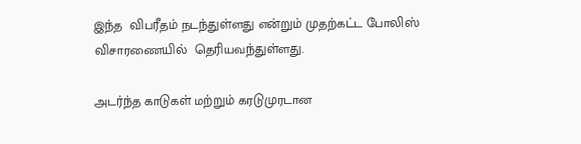இந்த  விபரீதம் நடந்துள்ளது என்றும் முதற்கட்ட போலிஸ் விசாரணையில்  தெரியவந்துள்ளது.

அடர்ந்த காடுகள் மற்றும் கரடுமுரடான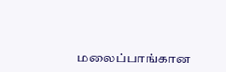மலைப்பாங்கான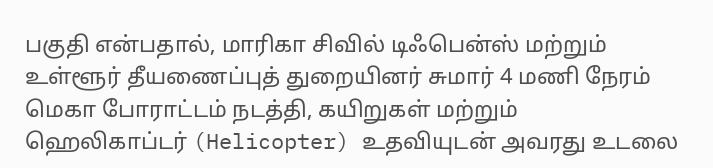பகுதி என்பதால், மாரிகா சிவில் டிஃபென்ஸ் மற்றும் உள்ளூர் தீயணைப்புத் துறையினர் சுமார் 4 மணி நேரம் மெகா போராட்டம் நடத்தி, கயிறுகள் மற்றும் ஹெலிகாப்டர் (Helicopter) உதவியுடன் அவரது உடலை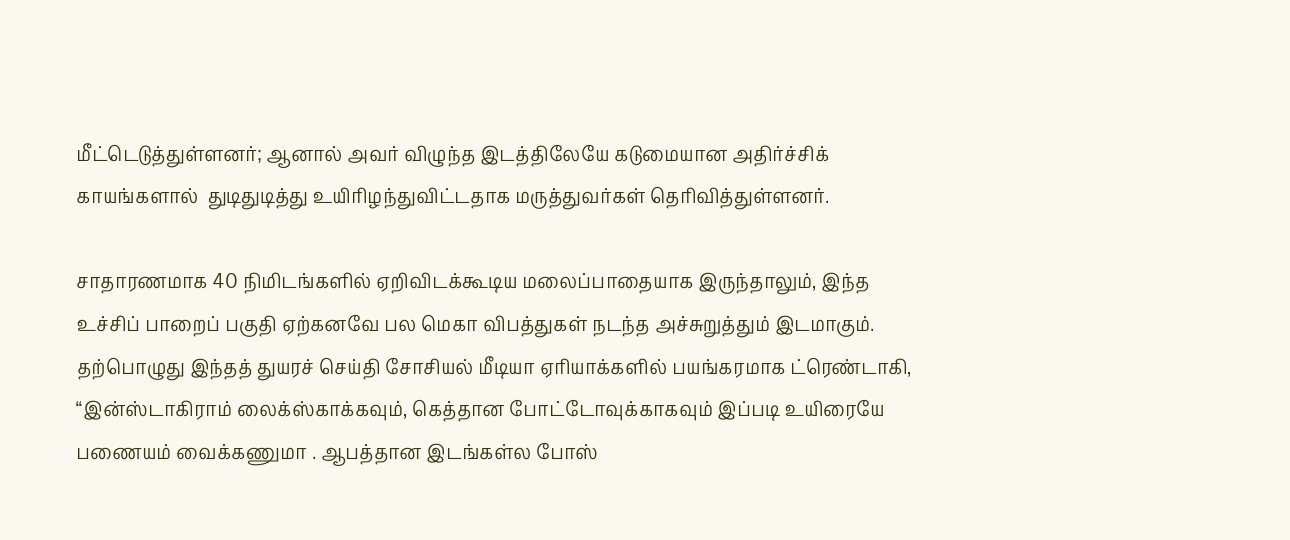மீட்டெடுத்துள்ளனர்; ஆனால் அவர் விழுந்த இடத்திலேயே கடுமையான அதிர்ச்சிக் காயங்களால்  துடிதுடித்து உயிரிழந்துவிட்டதாக மருத்துவர்கள் தெரிவித்துள்ளனர்.

சாதாரணமாக 40 நிமிடங்களில் ஏறிவிடக்கூடிய மலைப்பாதையாக இருந்தாலும், இந்த உச்சிப் பாறைப் பகுதி ஏற்கனவே பல மெகா விபத்துகள் நடந்த அச்சுறுத்தும் இடமாகும். தற்பொழுது இந்தத் துயரச் செய்தி சோசியல் மீடியா ஏரியாக்களில் பயங்கரமாக ட்ரெண்டாகி, “இன்ஸ்டாகிராம் லைக்ஸ்காக்கவும், கெத்தான போட்டோவுக்காகவும் இப்படி உயிரையே பணையம் வைக்கணுமா . ஆபத்தான இடங்கள்ல போஸ்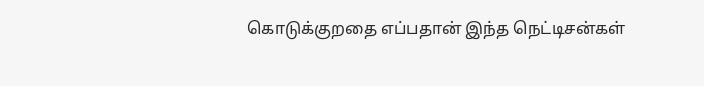கொடுக்குறதை எப்பதான் இந்த நெட்டிசன்கள்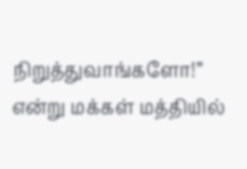நிறுத்துவாங்களோ!” என்று மக்கள் மத்தியில்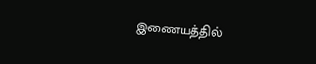இணையத்தில்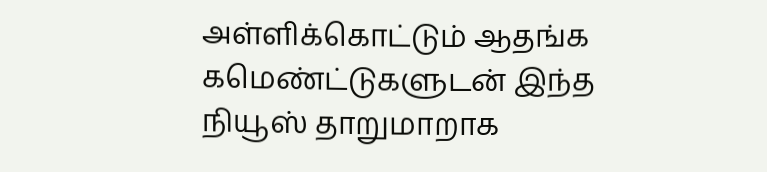அள்ளிக்கொட்டும் ஆதங்க கமெண்ட்டுகளுடன் இந்த நியூஸ் தாறுமாறாக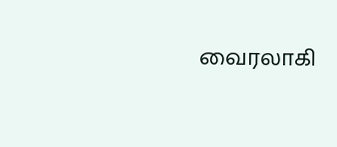வைரலாகி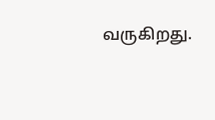வருகிறது.